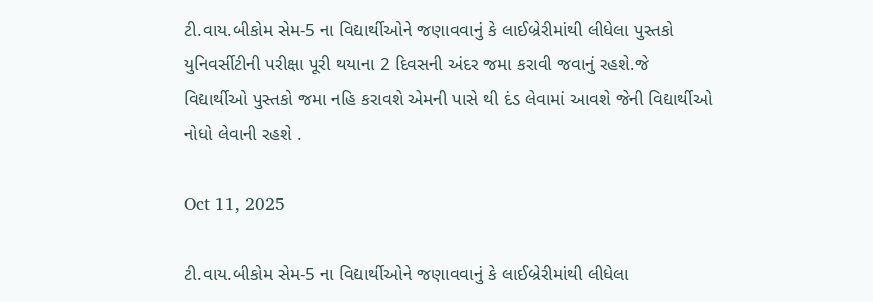ટી.વાય.બીકોમ સેમ-5 ના વિદ્યાર્થીઓને જણાવવાનું કે લાઈબ્રેરીમાંથી લીધેલા પુસ્તકો યુનિવર્સીટીની પરીક્ષા પૂરી થયાના 2 દિવસની અંદર જમા કરાવી જવાનું રહશે.જે વિદ્યાર્થીઓ પુસ્તકો જમા નહિ કરાવશે એમની પાસે થી દંડ લેવામાં આવશે જેની વિદ્યાર્થીઓ નોધો લેવાની રહશે .

Oct 11, 2025

ટી.વાય.બીકોમ સેમ-5 ના વિદ્યાર્થીઓને જણાવવાનું કે લાઈબ્રેરીમાંથી લીધેલા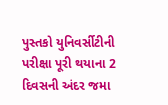પુસ્તકો યુનિવર્સીટીની પરીક્ષા પૂરી થયાના 2 દિવસની અંદર જમા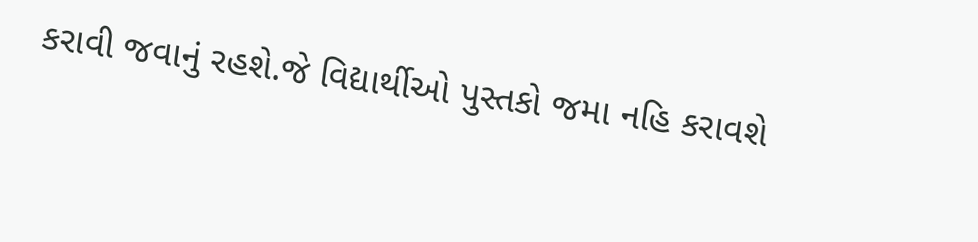કરાવી જવાનું રહશે.જે વિદ્યાર્થીઓ પુસ્તકો જમા નહિ કરાવશે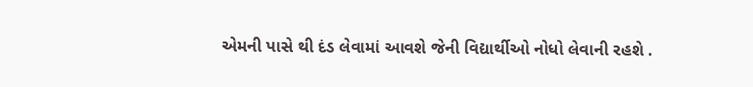એમની પાસે થી દંડ લેવામાં આવશે જેની વિદ્યાર્થીઓ નોધો લેવાની રહશે .